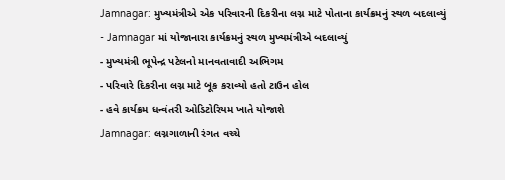Jamnagar: મુખ્યમંત્રીએ એક પરિવારની દિકરીના લગ્ન માટે પોતાના કાર્યક્રમનું સ્થળ બદલાવ્યું
- Jamnagar માં યોજાનારા કાર્યક્રમનું સ્થળ મુખ્યમંત્રીએ બદલાવ્યું
- મુખ્યમંત્રી ભૂપેન્દ્ર પટેલનો માનવતાવાદી અભિગમ
- પરિવારે દિકરીના લગ્ન માટે બૂક કરાવ્યો હતો ટાઉન હોલ
- હવે કાર્યક્રમ ધન્વંતરી ઓડિટોરિયમ ખાતે યોજાશે
Jamnagar: લગ્નગાળાની રંગત વચ્ચે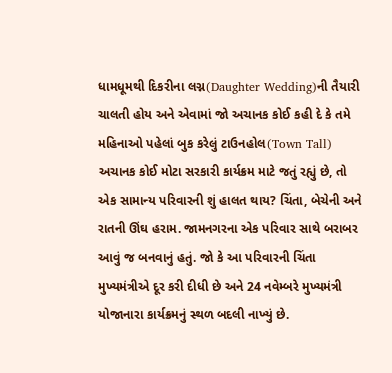ધામધૂમથી દિકરીના લગ્ન(Daughter Wedding)ની તૈયારી ચાલતી હોય અને એવામાં જો અચાનક કોઈ કહી દે કે તમે મહિનાઓ પહેલાં બુક કરેલું ટાઉનહોલ(Town Tall) અચાનક કોઈ મોટા સરકારી કાર્યક્રમ માટે જતું રહ્યું છે, તો એક સામાન્ય પરિવારની શું હાલત થાય? ચિંતા, બેચેની અને રાતની ઊંઘ હરામ. જામનગરના એક પરિવાર સાથે બરાબર આવું જ બનવાનું હતું. જો કે આ પરિવારની ચિંતા મુખ્યમંત્રીએ દૂર કરી દીધી છે અને 24 નવેમ્બરે મુખ્યમંત્રી યોજાનારા કાર્યક્રમનું સ્થળ બદલી નાખ્યું છે.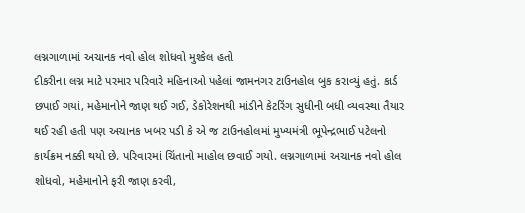લગ્નગાળામાં અચાનક નવો હોલ શોધવો મુશ્કેલ હતો
દીકરીના લગ્ન માટે પરમાર પરિવારે મહિનાઓ પહેલાં જામનગર ટાઉનહોલ બુક કરાવ્યું હતું. કાર્ડ છપાઈ ગયાં, મહેમાનોને જાણ થઈ ગઈ, ડેકોરેશનથી માંડીને કેટરિંગ સુધીની બધી વ્યવસ્થા તૈયાર થઈ રહી હતી પણ અચાનક ખબર પડી કે એ જ ટાઉનહોલમાં મુખ્યમંત્રી ભૂપેન્દ્રભાઈ પટેલનો કાર્યક્રમ નક્કી થયો છે. પરિવારમાં ચિંતાનો માહોલ છવાઈ ગયો. લગ્નગાળામાં અચાનક નવો હોલ શોધવો, મહેમાનોને ફરી જાણ કરવી,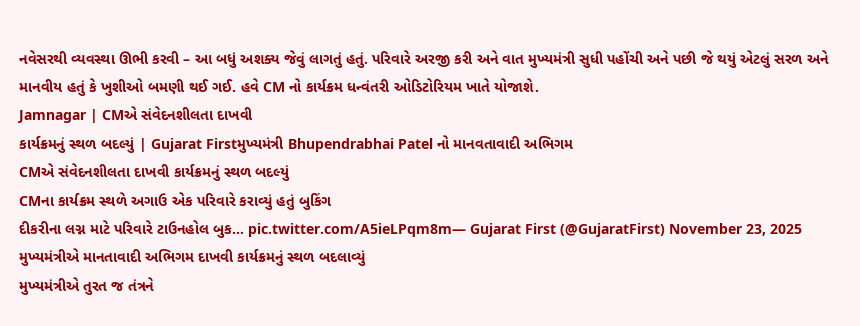નવેસરથી વ્યવસ્થા ઊભી કરવી – આ બધું અશક્ય જેવું લાગતું હતું. પરિવારે અરજી કરી અને વાત મુખ્યમંત્રી સુધી પહોંચી અને પછી જે થયું એટલું સરળ અને માનવીય હતું કે ખુશીઓ બમણી થઈ ગઈ. હવે CM નો કાર્યક્રમ ધન્વંતરી ઓડિટોરિયમ ખાતે યોજાશે.
Jamnagar | CMએ સંવેદનશીલતા દાખવી
કાર્યક્રમનું સ્થળ બદલ્યું | Gujarat Firstમુખ્યમંત્રી Bhupendrabhai Patel નો માનવતાવાદી અભિગમ
CMએ સંવેદનશીલતા દાખવી કાર્યક્રમનું સ્થળ બદલ્યું
CMના કાર્યક્રમ સ્થળે અગાઉ એક પરિવારે કરાવ્યું હતું બુકિંગ
દીકરીના લગ્ન માટે પરિવારે ટાઉનહોલ બુક… pic.twitter.com/A5ieLPqm8m— Gujarat First (@GujaratFirst) November 23, 2025
મુખ્યમંત્રીએ માનતાવાદી અભિગમ દાખવી કાર્યક્રમનું સ્થળ બદલાવ્યું
મુખ્યમંત્રીએ તુરત જ તંત્રને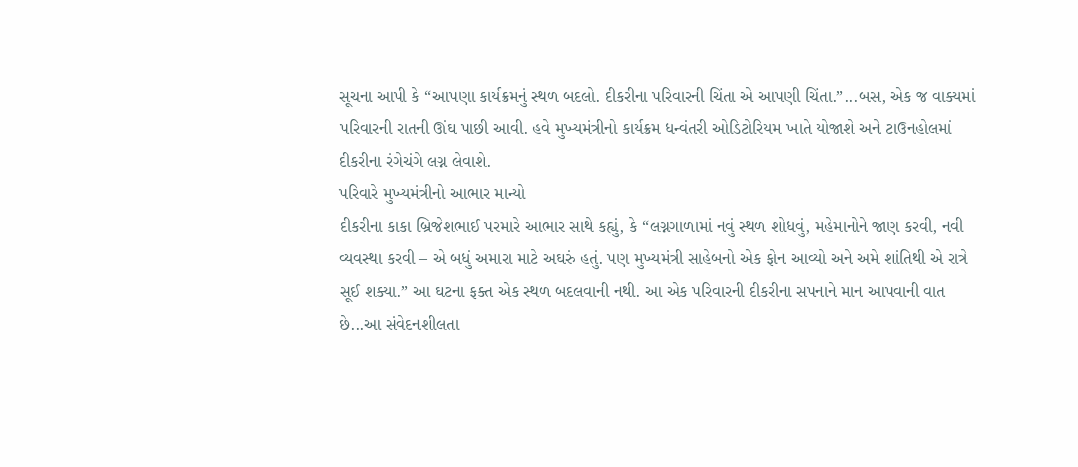સૂચના આપી કે “આપણા કાર્યક્રમનું સ્થળ બદલો. દીકરીના પરિવારની ચિંતા એ આપણી ચિંતા.”...બસ, એક જ વાક્યમાં પરિવારની રાતની ઊંઘ પાછી આવી. હવે મુખ્યમંત્રીનો કાર્યક્રમ ધન્વંતરી ઓડિટોરિયમ ખાતે યોજાશે અને ટાઉનહોલમાં દીકરીના રંગેચંગે લગ્ન લેવાશે.
પરિવારે મુખ્યમંત્રીનો આભાર માન્યો
દીકરીના કાકા બ્રિજેશભાઈ પરમારે આભાર સાથે કહ્યું, કે “લગ્નગાળામાં નવું સ્થળ શોધવું, મહેમાનોને જાણ કરવી, નવી વ્યવસ્થા કરવી – એ બધું અમારા માટે અઘરું હતું. પણ મુખ્યમંત્રી સાહેબનો એક ફોન આવ્યો અને અમે શાંતિથી એ રાત્રે સૂઈ શક્યા.” આ ઘટના ફક્ત એક સ્થળ બદલવાની નથી. આ એક પરિવારની દીકરીના સપનાને માન આપવાની વાત છે...આ સંવેદનશીલતા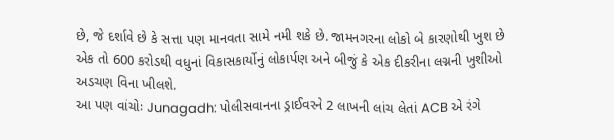છે, જે દર્શાવે છે કે સત્તા પણ માનવતા સામે નમી શકે છે. જામનગરના લોકો બે કારણોથી ખુશ છે એક તો 600 કરોડથી વધુનાં વિકાસકાર્યોનું લોકાર્પણ અને બીજું કે એક દીકરીના લગ્નની ખુશીઓ અડચણ વિના ખીલશે.
આ પણ વાંચોઃ Junagadh: પોલીસવાનના ડ્રાઈવરને 2 લાખની લાંચ લેતાં ACB એ રંગે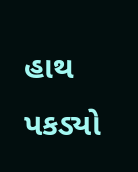હાથ પકડ્યો